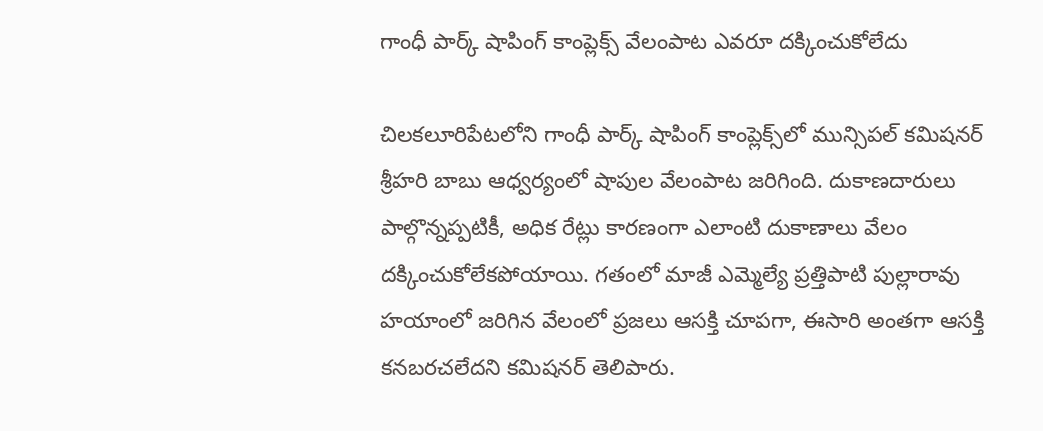గాంధీ పార్క్ షాపింగ్ కాంప్లెక్స్ వేలంపాట ఎవరూ దక్కించుకోలేదు

చిలకలూరిపేటలోని గాంధీ పార్క్ షాపింగ్ కాంప్లెక్స్‌లో మున్సిపల్ కమిషనర్ శ్రీహరి బాబు ఆధ్వర్యంలో షాపుల వేలంపాట జరిగింది. దుకాణదారులు పాల్గొన్నప్పటికీ, అధిక రేట్లు కారణంగా ఎలాంటి దుకాణాలు వేలం దక్కించుకోలేకపోయాయి. గతంలో మాజీ ఎమ్మెల్యే ప్రత్తిపాటి పుల్లారావు హయాంలో జరిగిన వేలంలో ప్రజలు ఆసక్తి చూపగా, ఈసారి అంతగా ఆసక్తి కనబరచలేదని కమిషనర్ తెలిపారు.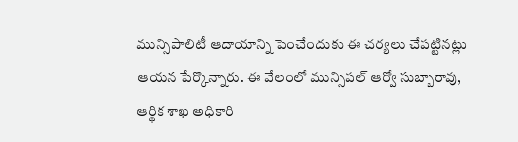మున్సిపాలిటీ ఆదాయాన్ని పెంచేందుకు ఈ చర్యలు చేపట్టినట్లు ఆయన పేర్కొన్నారు. ఈ వేలంలో మున్సిపల్ ఆర్వో సుబ్బారావు, ఆర్థిక శాఖ అధికారి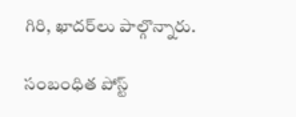గిరి, ఖాదర్‌లు పాల్గొన్నారు.

సంబంధిత పోస్ట్